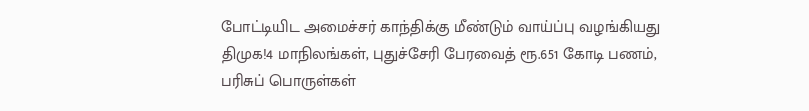போட்டியிட அமைச்சர் காந்திக்கு மீண்டும் வாய்ப்பு வழங்கியது திமுக!4 மாநிலங்கள், புதுச்சேரி பேரவைத் ரூ.651 கோடி பணம், பரிசுப் பொருள்கள்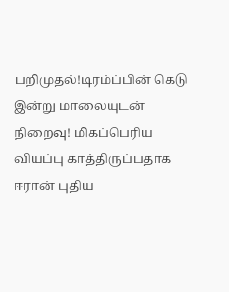பறிமுதல்!டிரம்ப்பின் கெடு இன்று மாலையுடன் நிறைவு! மிகப்பெரிய வியப்பு காத்திருப்பதாக ஈரான் புதிய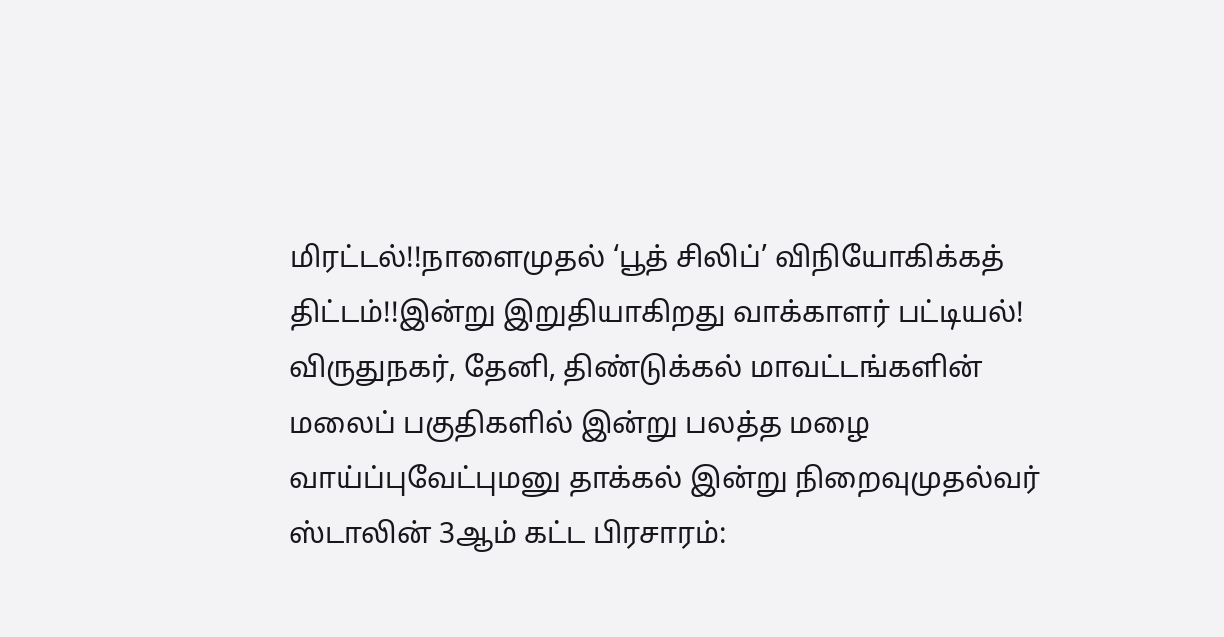மிரட்டல்!!நாளைமுதல் ‘பூத் சிலிப்’ விநியோகிக்கத் திட்டம்!!இன்று இறுதியாகிறது வாக்காளர் பட்டியல்! விருதுநகர், தேனி, திண்டுக்கல் மாவட்டங்களின் மலைப் பகுதிகளில் இன்று பலத்த மழை வாய்ப்புவேட்புமனு தாக்கல் இன்று நிறைவுமுதல்வர் ஸ்டாலின் 3ஆம் கட்ட பிரசாரம்: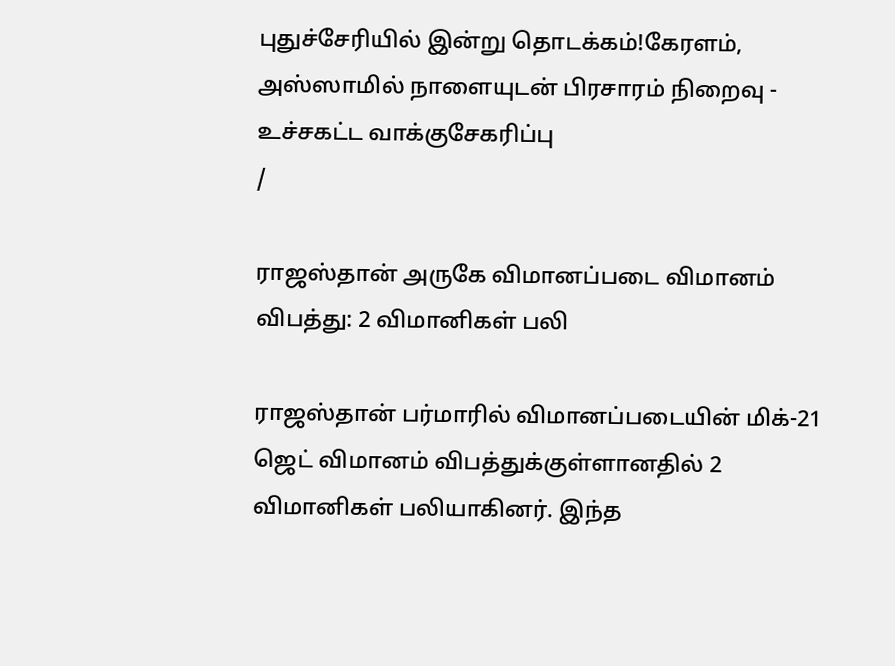புதுச்சேரியில் இன்று தொடக்கம்!கேரளம், அஸ்ஸாமில் நாளையுடன் பிரசாரம் நிறைவு - உச்சகட்ட வாக்குசேகரிப்பு
/

ராஜஸ்தான் அருகே விமானப்படை விமானம் விபத்து: 2 விமானிகள் பலி

ராஜஸ்தான் பர்மாரில் விமானப்படையின் மிக்-21 ஜெட் விமானம் விபத்துக்குள்ளானதில் 2 விமானிகள் பலியாகினர். இந்த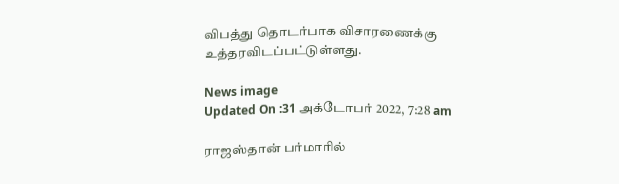விபத்து தொடர்பாக விசாரணைக்கு உத்தரவிடப்பட்டுள்ளது.

News image
Updated On :31 அக்டோபர் 2022, 7:28 am

ராஜஸ்தான் பர்மாரில்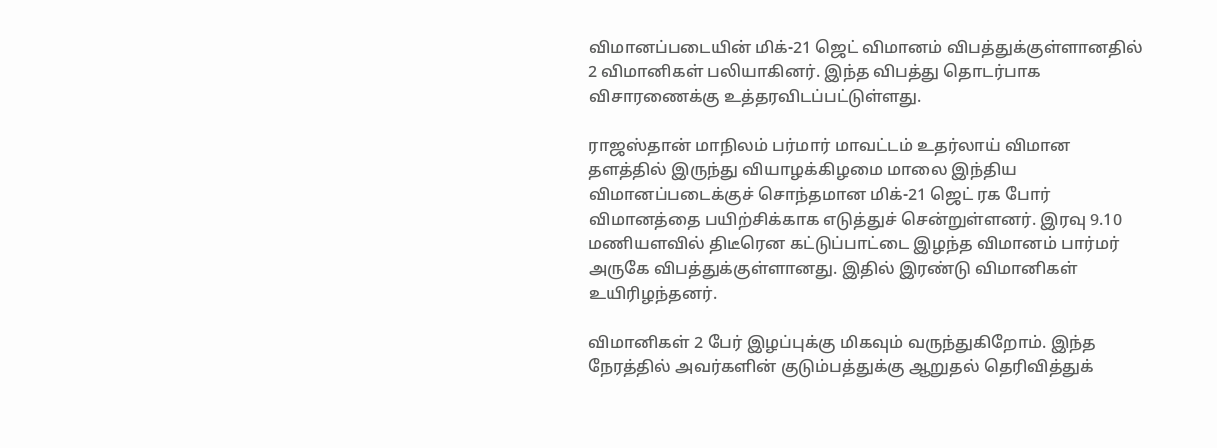விமானப்படையின் மிக்-21 ஜெட் விமானம் விபத்துக்குள்ளானதில் 2 விமானிகள் பலியாகினர். இந்த விபத்து தொடர்பாக விசாரணைக்கு உத்தரவிடப்பட்டுள்ளது.

ராஜஸ்தான் மாநிலம் பர்மார் மாவட்டம் உதர்லாய் விமான தளத்தில் இருந்து வியாழக்கிழமை மாலை இந்திய விமானப்படைக்குச் சொந்தமான மிக்-21 ஜெட் ரக போர் விமானத்தை பயிற்சிக்காக எடுத்துச் சென்றுள்ளனர். இரவு 9.10 மணியளவில் திடீரென கட்டுப்பாட்டை இழந்த விமானம் பார்மர் அருகே விபத்துக்குள்ளானது. இதில் இரண்டு விமானிகள் உயிரிழந்தனர்.

விமானிகள் 2 பேர் இழப்புக்கு மிகவும் வருந்துகிறோம். இந்த நேரத்தில் அவர்களின் குடும்பத்துக்கு ஆறுதல் தெரிவித்துக்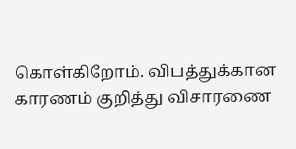கொள்கிறோம். விபத்துக்கான காரணம் குறித்து விசாரணை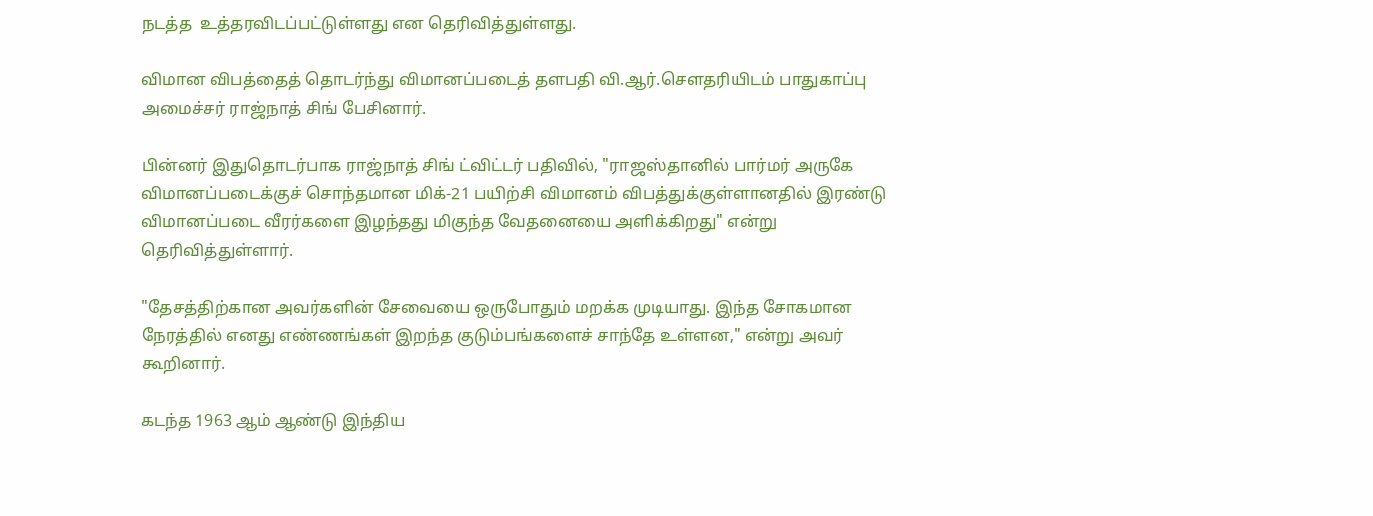நடத்த  உத்தரவிடப்பட்டுள்ளது என தெரிவித்துள்ளது.

விமான விபத்தைத் தொடர்ந்து விமானப்படைத் தளபதி வி.ஆர்.சௌதரியிடம் பாதுகாப்பு அமைச்சர் ராஜ்நாத் சிங் பேசினார்.

பின்னர் இதுதொடர்பாக ராஜ்நாத் சிங் ட்விட்டர் பதிவில், "ராஜஸ்தானில் பார்மர் அருகே விமானப்படைக்குச் சொந்தமான மிக்-21 பயிற்சி விமானம் விபத்துக்குள்ளானதில் இரண்டு விமானப்படை வீரர்களை இழந்தது மிகுந்த வேதனையை அளிக்கிறது" என்று  தெரிவித்துள்ளார்.

"தேசத்திற்கான அவர்களின் சேவையை ஒருபோதும் மறக்க முடியாது. இந்த சோகமான நேரத்தில் எனது எண்ணங்கள் இறந்த குடும்பங்களைச் சாந்தே உள்ளன," என்று அவர் கூறினார்.

கடந்த 1963 ஆம் ஆண்டு இந்திய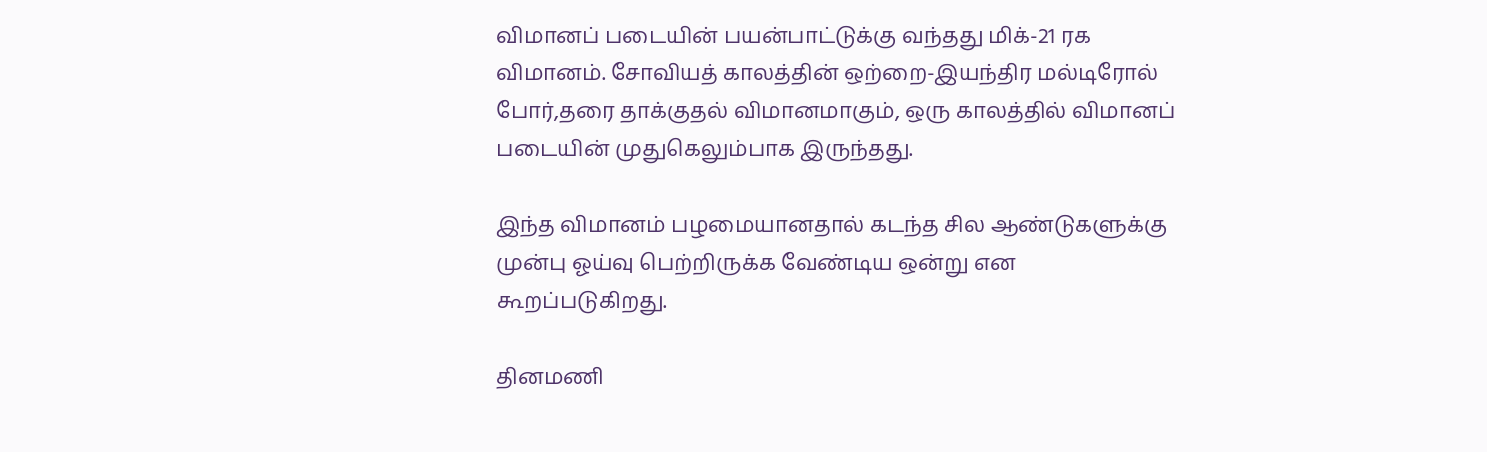விமானப் படையின் பயன்பாட்டுக்கு வந்தது மிக்-21 ரக விமானம். சோவியத் காலத்தின் ஒற்றை-இயந்திர மல்டிரோல் போர்,தரை தாக்குதல் விமானமாகும், ஒரு காலத்தில் விமானப் படையின் முதுகெலும்பாக இருந்தது.

இந்த விமானம் பழமையானதால் கடந்த சில ஆண்டுகளுக்கு முன்பு ஓய்வு பெற்றிருக்க வேண்டிய ஒன்று என கூறப்படுகிறது.

தினமணி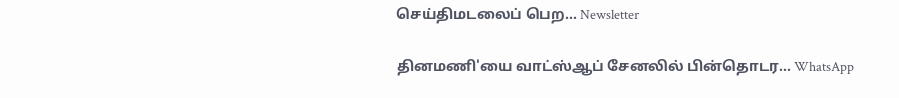செய்திமடலைப் பெற... Newsletter

தினமணி'யை வாட்ஸ்ஆப் சேனலில் பின்தொடர... WhatsApp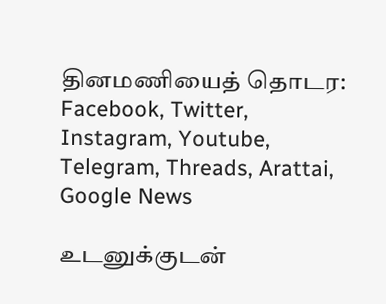தினமணியைத் தொடர: Facebook, Twitter, Instagram, Youtube, Telegram, Threads, Arattai, Google News

உடனுக்குடன்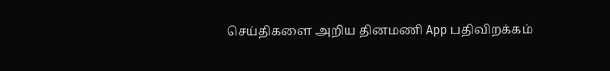செய்திகளை அறிய தினமணி App பதிவிறக்கம்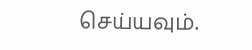செய்யவும்.